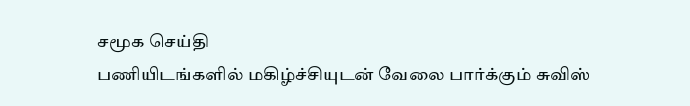சமூக செய்தி
பணியிடங்களில் மகிழ்ச்சியுடன் வேலை பார்க்கும் சுவிஸ்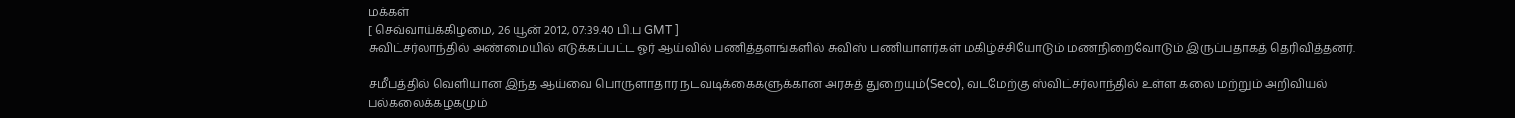மக்கள்
[ செவ்வாய்க்கிழமை, 26 யூன் 2012, 07:39.40 பி.ப GMT ]
சுவிட்சர்லாந்தில் அண்மையில் எடுக்கப்பட்ட ஓர் ஆய்வில் பணித்தளங்களில் சுவிஸ் பணியாளர்கள் மகிழ்ச்சியோடும் மணநிறைவோடும் இருப்பதாகத் தெரிவித்தனர்.

சமீபத்தில் வெளியான இந்த ஆய்வை பொருளாதார நடவடிக்கைகளுக்கான அரசுத் துறையும்(Seco), வடமேற்கு ஸ்விட்சர்லாந்தில் உள்ள கலை மற்றும் அறிவியல் பல்கலைக்கழகமும்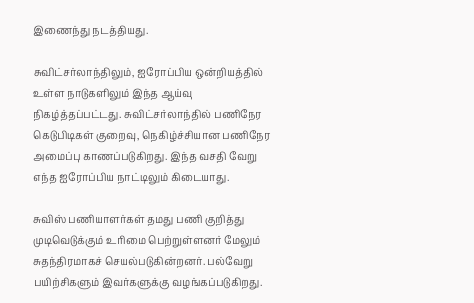இணைந்து நடத்தியது.

சுவிட்சர்லாந்திலும், ஐரோப்பிய ஒன்றியத்தில் உள்ள நாடுகளிலும் இந்த ஆய்வு நிகழ்த்தப்பட்டது. சுவிட்சர்லாந்தில் பணிநேர கெடுபிடிகள் குறைவு, நெகிழ்ச்சியான பணிநேர அமைப்பு காணப்படுகிறது. இந்த வசதி வேறு எந்த ஐரோப்பிய நாட்டிலும் கிடையாது.

சுவிஸ் பணியாளர்கள் தமது பணி குறித்து முடிவெடுக்கும் உரிமை பெற்றுள்ளனர் மேலும் சுதந்திரமாகச் செயல்படுகின்றனர். பல்வேறு பயிற்சிகளும் இவர்களுக்கு வழங்கப்படுகிறது.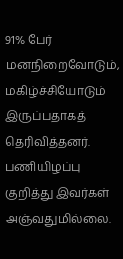91% பேர் மனநிறைவோடும், மகிழ்ச்சியோடும் இருப்பதாகத் தெரிவித்தனர். பணியிழப்பு குறித்து இவர்கள் அஞ்வதுமில்லை.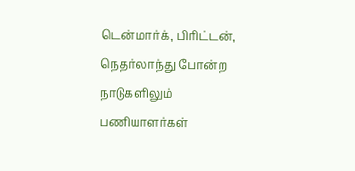டென்மார்க், பிரிட்டன், நெதர்லாந்து போன்ற நாடுகளிலும் பணியாளர்கள்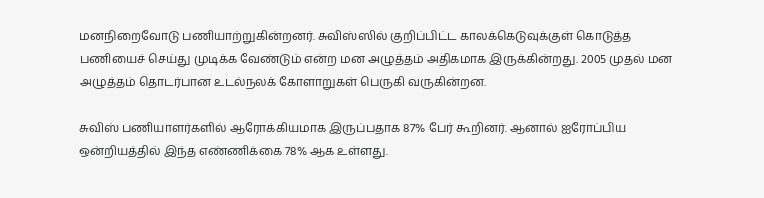மனநிறைவோடு பணியாற்றுகின்றனர். சுவிஸ்ஸில் குறிப்பிட்ட காலக்கெடுவுக்குள் கொடுத்த பணியைச் செய்து முடிக்க வேண்டும் என்ற மன அழுத்தம் அதிகமாக இருக்கின்றது. 2005 முதல் மன அழுத்தம் தொடர்பான உடல்நலக் கோளாறுகள் பெருகி வருகின்றன.

சுவிஸ் பணியாளர்களில் ஆரோக்கியமாக இருப்பதாக 87% பேர் கூறினர். ஆனால் ஐரோப்பிய ஒன்றியத்தில் இந்த எண்ணிக்கை 78% ஆக உள்ளது.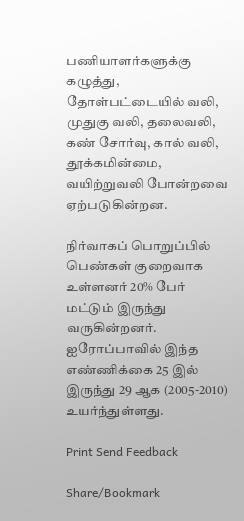பணியாளர்களுக்கு கழுத்து, தோள்பட்டையில் வலி, முதுகு வலி, தலைவலி, கண் சோர்வு, கால் வலி, தூக்கமின்மை, வயிற்றுவலி போன்றவை ஏற்படுகின்றன.

நிர்வாகப் பொறுப்பில் பெண்கள் குறைவாக உள்ளனர் 20% பேர் மட்டும் இருந்து வருகின்றனர். ஐரோப்பாவில் இந்த எண்ணிக்கை 25 இல் இருந்து 29 ஆக (2005-2010) உயர்ந்துள்ளது.

Print Send Feedback

Share/Bookmark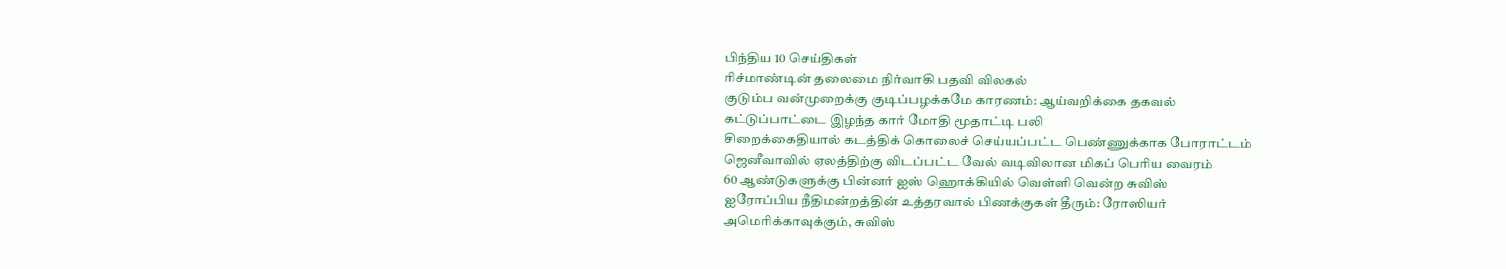பிந்திய 10 செய்திகள்
ரிச்மாண்டின் தலைமை நிர்வாகி பதவி விலகல்
குடும்ப வன்முறைக்கு குடிப்பழக்கமே காரணம்: ஆய்வறிக்கை தகவல்
கட்டுப்பாட்டை இழந்த கார் மோதி மூதாட்டி பலி
சிறைக்கைதியால் கடத்திக் கொலைச் செய்யப்பட்ட பெண்ணுக்காக போராட்டம்
ஜெனீவாவில் ஏலத்திற்கு விடப்பட்ட வேல் வடிவிலான மிகப் பெரிய வைரம்
60 ஆண்டுகளுக்கு பின்னர் ஐஸ் ஹொக்கியில் வெள்ளி வென்ற சுவிஸ்
ஐரோப்பிய நீதிமன்றத்தின் உத்தரவால் பிணக்குகள் தீரும்: ரோஸியர்
அமெரிக்காவுக்கும், சுவிஸ்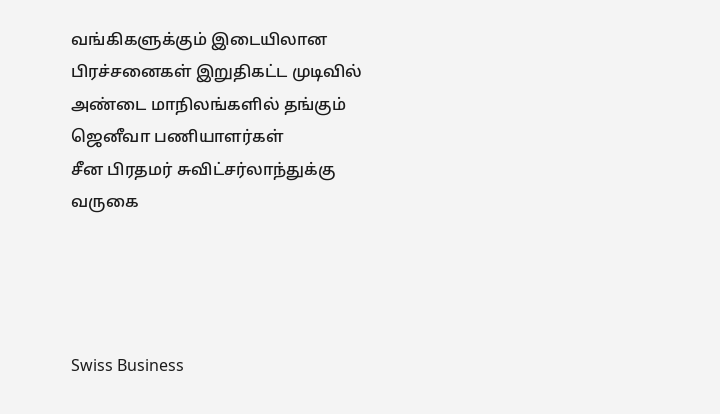வங்கிகளுக்கும் இடையிலான பிரச்சனைகள் இறுதிகட்ட முடிவில்
அண்டை மாநிலங்களில் தங்கும் ஜெனீவா பணியாளர்கள்
சீன பிரதமர் சுவிட்சர்லாந்துக்கு வருகை




Swiss Business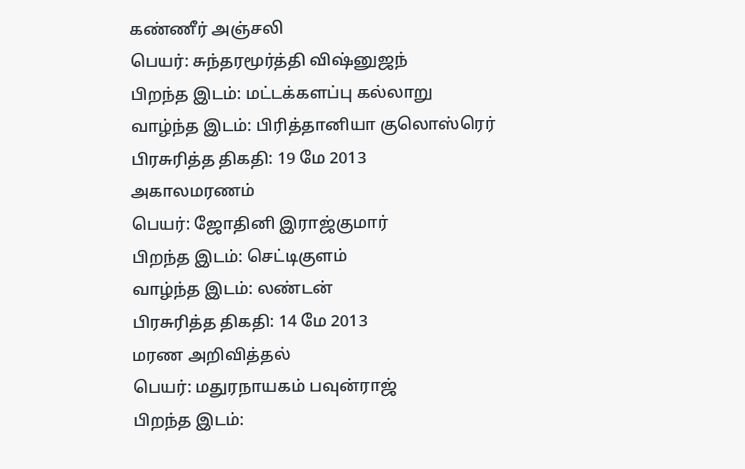கண்ணீர் அஞ்சலி
பெயர்: சுந்தரமூர்த்தி விஷ்னுஜந்
பிறந்த இடம்: மட்டக்களப்பு கல்லாறு
வாழ்ந்த இடம்: பிரித்தானியா குலொஸ்ரெர்
பிரசுரித்த திகதி: 19 மே 2013
அகாலமரணம்
பெயர்: ஜோதினி இராஜ்குமார்
பிறந்த இடம்: செட்டிகுளம்
வாழ்ந்த இடம்: லண்டன்
பிரசுரித்த திகதி: 14 மே 2013
மரண அறிவித்தல்
பெயர்: மதுரநாயகம் பவுன்ராஜ்
பிறந்த இடம்: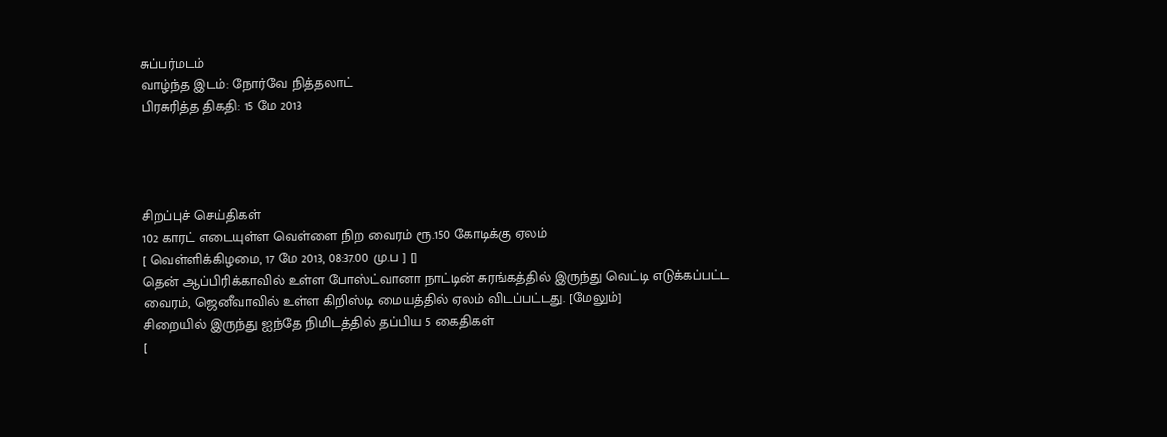சுப்பர்மடம்
வாழ்ந்த இடம்: நோர்வே நித்தலாட்
பிரசுரித்த திகதி: 15 மே 2013




சிறப்புச் செய்திகள்
102 காரட் எடையுள்ள வெள்ளை நிற வைரம் ரூ.150 கோடிக்கு ஏலம்
[ வெள்ளிக்கிழமை, 17 மே 2013, 08:37.00 மு.ப ] []
தென் ஆப்பிரிக்காவில் உள்ள போஸ்ட்வானா நாட்டின் சுரங்கத்தில் இருந்து வெட்டி எடுக்கப்பட்ட வைரம், ஜெனீவாவில் உள்ள கிறிஸ்டி மையத்தில் ஏலம் விடப்பட்டது. [மேலும்]
சிறையில் இருந்து ஐந்தே நிமிடத்தில் தப்பிய 5 கைதிகள்
[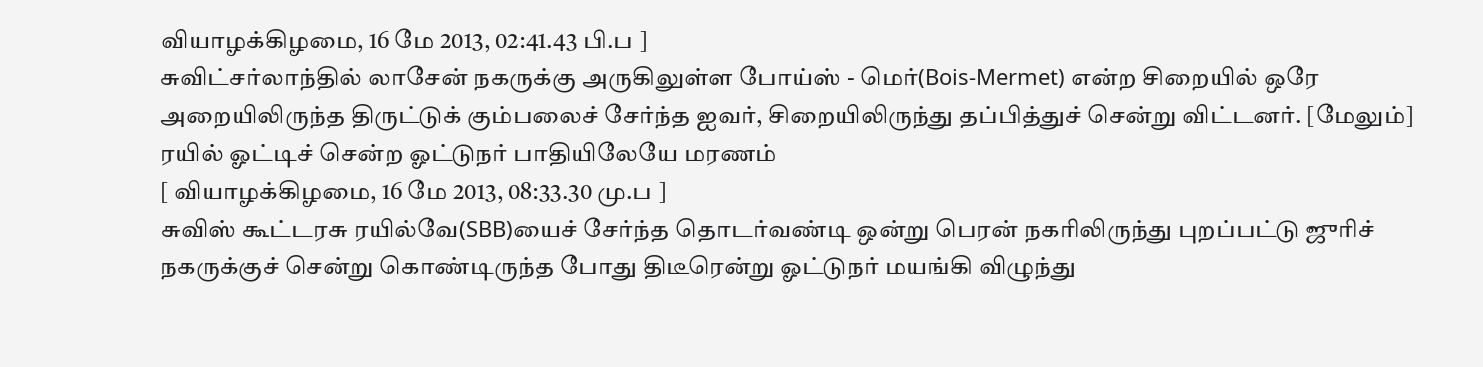வியாழக்கிழமை, 16 மே 2013, 02:41.43 பி.ப ]
சுவிட்சர்லாந்தில் லாசேன் நகருக்கு அருகிலுள்ள போய்ஸ் - மெர்(Bois-Mermet) என்ற சிறையில் ஒரே அறையிலிருந்த திருட்டுக் கும்பலைச் சேர்ந்த ஐவர், சிறையிலிருந்து தப்பித்துச் சென்று விட்டனர். [மேலும்]
ரயில் ஓட்டிச் சென்ற ஓட்டுநர் பாதியிலேயே மரணம்
[ வியாழக்கிழமை, 16 மே 2013, 08:33.30 மு.ப ]
சுவிஸ் கூட்டரசு ரயில்வே(SBB)யைச் சேர்ந்த தொடர்வண்டி ஒன்று பெரன் நகரிலிருந்து புறப்பட்டு ஜுரிச் நகருக்குச் சென்று கொண்டிருந்த போது திடீரென்று ஓட்டுநர் மயங்கி விழுந்து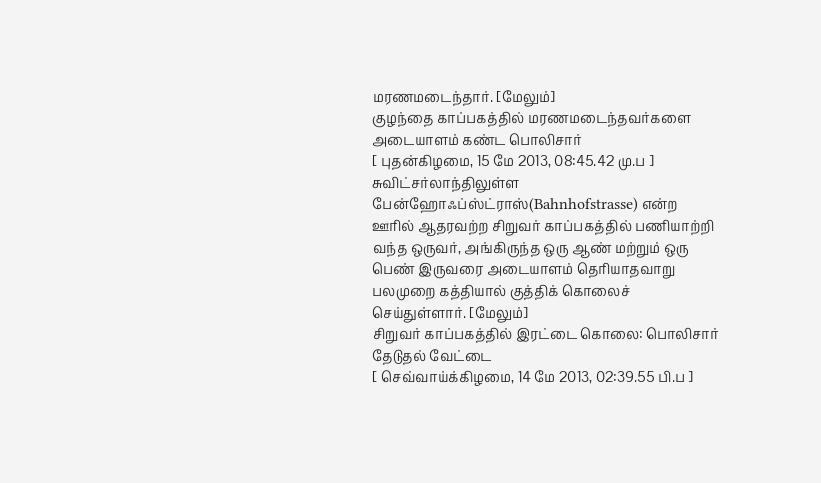மரணமடைந்தார். [மேலும்]
குழந்தை காப்பகத்தில் மரணமடைந்தவர்களை அடையாளம் கண்ட பொலிசார்
[ புதன்கிழமை, 15 மே 2013, 08:45.42 மு.ப ]
சுவிட்சர்லாந்திலுள்ள பேன்ஹோஃப்ஸ்ட்ராஸ்(Bahnhofstrasse) என்ற ஊரில் ஆதரவற்ற சிறுவர் காப்பகத்தில் பணியாற்றி வந்த ஒருவர், அங்கிருந்த ஒரு ஆண் மற்றும் ஒரு பெண் இருவரை அடையாளம் தெரியாதவாறு பலமுறை கத்தியால் குத்திக் கொலைச் செய்துள்ளார். [மேலும்]
சிறுவர் காப்பகத்தில் இரட்டை கொலை: பொலிசார் தேடுதல் வேட்டை
[ செவ்வாய்க்கிழமை, 14 மே 2013, 02:39.55 பி.ப ]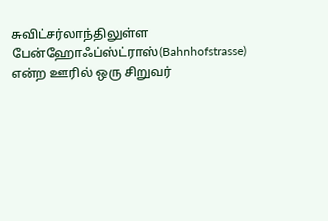சுவிட்சர்லாந்திலுள்ள பேன்ஹோஃப்ஸ்ட்ராஸ்(Bahnhofstrasse) என்ற ஊரில் ஒரு சிறுவர்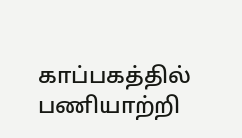காப்பகத்தில் பணியாற்றி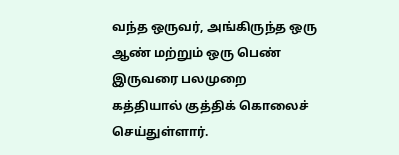வந்த ஒருவர், அங்கிருந்த ஒரு ஆண் மற்றும் ஒரு பெண் இருவரை பலமுறை கத்தியால் குத்திக் கொலைச் செய்துள்ளார்.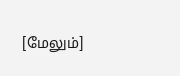[மேலும்]